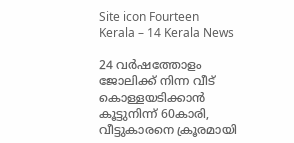Site icon Fourteen Kerala – 14 Kerala News

24 വർഷത്തോളം ജോലിക്ക് നിന്ന വീട് കൊള്ളയടിക്കാൻ കൂട്ടുനിന്ന് 60കാരി, വീട്ടുകാരനെ ക്രൂരമായി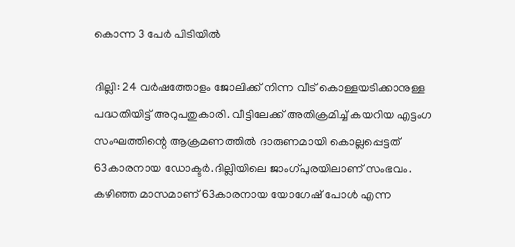കൊന്ന 3 പേർ പിടിയിൽ

ദില്ലി: 24 വർഷത്തോളം ജോലിക്ക് നിന്ന വീട് കൊള്ളയടിക്കാനുള്ള പദ്ധതിയിട്ട് അറുപതുകാരി. വീട്ടിലേക്ക് അതിക്രമിച്ച് കയറിയ എട്ടംഗ സംഘത്തിന്റെ ആക്രമണത്തിൽ ദാരുണമായി കൊല്ലപ്പെട്ടത് 63കാരനായ ഡോക്ടർ.ദില്ലിയിലെ ജാംഗ്പുരയിലാണ് സംഭവം. കഴിഞ്ഞ മാസമാണ് 63കാരനായ യോഗേഷ് പോൾ എന്ന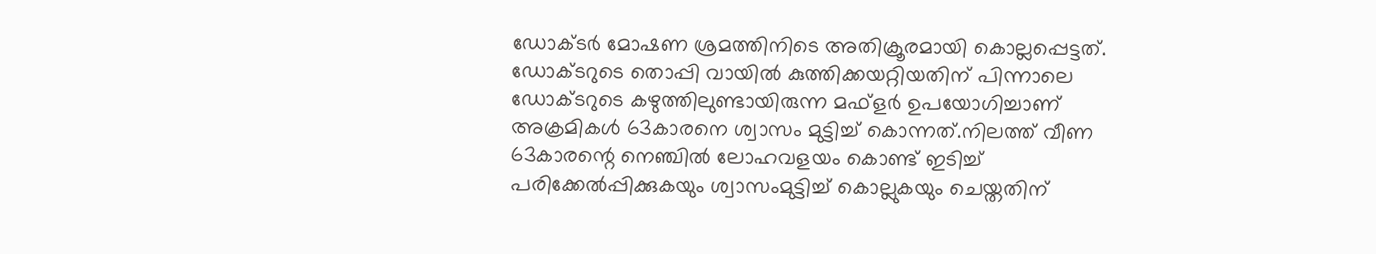ഡോക്ടർ മോഷണ ശ്രമത്തിനിടെ അതിക്രൂരമായി കൊല്ലപ്പെട്ടത്. ഡോക്ടറുടെ തൊപ്പി വായിൽ കുത്തിക്കയറ്റിയതിന് പിന്നാലെ ഡോക്ടറുടെ കഴുത്തിലുണ്ടായിരുന്ന മഫ്ളർ ഉപയോഗിച്ചാണ് അക്രമികൾ 63കാരനെ ശ്വാസം മുട്ടിച്ച് കൊന്നത്.നിലത്ത് വീണ 63കാരന്റെ നെഞ്ചിൽ ലോഹവളയം കൊണ്ട് ഇടിച്ച് പരിക്കേൽപ്പിക്കുകയും ശ്വാസംമുട്ടിച്ച് കൊല്ലുകയും ചെയ്തതിന്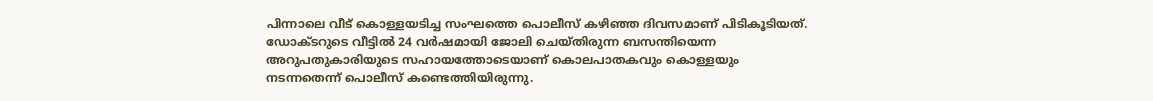പിന്നാലെ വീട് കൊള്ളയടിച്ച സംഘത്തെ പൊലീസ് കഴിഞ്ഞ ദിവസമാണ് പിടികൂടിയത്. ഡോക്ടറുടെ വീട്ടിൽ 24 വർഷമായി ജോലി ചെയ്തിരുന്ന ബസന്തിയെന്ന അറുപതുകാരിയുടെ സഹായത്തോടെയാണ് കൊലപാതകവും കൊള്ളയും നടന്നതെന്ന് പൊലീസ് കണ്ടെത്തിയിരുന്നു.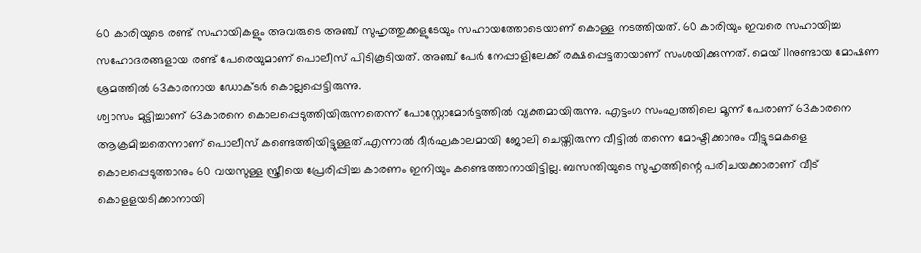60 കാരിയുടെ രണ്ട് സഹായികളും അവരുടെ അഞ്ച് സുഹൃത്തുക്കളുടേയും സഹായത്തോടെയാണ് കൊള്ള നടത്തിയത്. 60 കാരിയും ഇവരെ സഹായിച്ച സഹോദരങ്ങളായ രണ്ട് പേരെയുമാണ് പൊലീസ് പിടികൂടിയത്. അഞ്ച് പേർ നേപ്പാളിലേക്ക് രക്ഷപ്പെട്ടതായാണ് സംശയിക്കുന്നത്. മെയ് 11നുണ്ടായ മോഷണ ശ്രമത്തിൽ 63കാരനായ ഡോക്ടർ കൊല്ലപ്പെട്ടിരുന്നു.
ശ്വാസം മുട്ടിച്ചാണ് 63കാരനെ കൊലപ്പെടുത്തിയിരുന്നതെന്ന് പോസ്റ്റോമോർട്ടത്തിൽ വ്യക്തമായിരുന്നു. എട്ടംഗ സംഘത്തിലെ മൂന്ന് പേരാണ് 63കാരനെ ആക്രമിച്ചതെന്നാണ് പൊലീസ് കണ്ടെത്തിയിട്ടുള്ളത്.എന്നാൽ ദീർഘകാലമായി ജോലി ചെയ്തിരുന്ന വീട്ടിൽ തന്നെ മോഷ്ടിക്കാനും വീട്ടുടമകളെ കൊലപ്പെടുത്താനും 60 വയസുള്ള സ്ത്രീയെ പ്രേരിപ്പിച്ച കാരണം ഇനിയും കണ്ടെത്താനായിട്ടില്ല. ബസന്തിയുടെ സുഹൃത്തിന്റെ പരിചയക്കാരാണ് വീട് കൊളളയടിക്കാനായി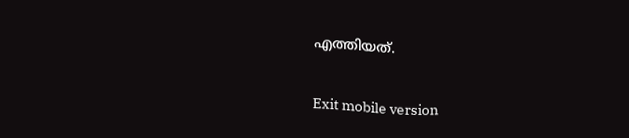എത്തിയത്.

Exit mobile version